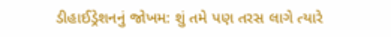ડીહાઈડ્રેશનનું જોખમ: શું તમે પણ તરસ લાગે ત્યારે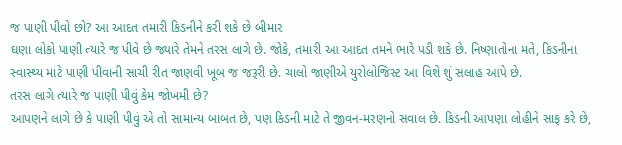જ પાણી પીવો છો? આ આદત તમારી કિડનીને કરી શકે છે બીમાર
ઘણા લોકો પાણી ત્યારે જ પીવે છે જ્યારે તેમને તરસ લાગે છે. જોકે, તમારી આ આદત તમને ભારે પડી શકે છે. નિષ્ણાતોના મતે, કિડનીના સ્વાસ્થ્ય માટે પાણી પીવાની સાચી રીત જાણવી ખૂબ જ જરૂરી છે. ચાલો જાણીએ યુરોલોજિસ્ટ આ વિશે શું સલાહ આપે છે.
તરસ લાગે ત્યારે જ પાણી પીવું કેમ જોખમી છે?
આપણને લાગે છે કે પાણી પીવું એ તો સામાન્ય બાબત છે, પણ કિડની માટે તે જીવન-મરણનો સવાલ છે. કિડની આપણા લોહીને સાફ કરે છે,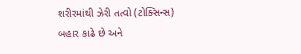શરીરમાંથી ઝેરી તત્વો (ટોક્સિન્સ) બહાર કાઢે છે અને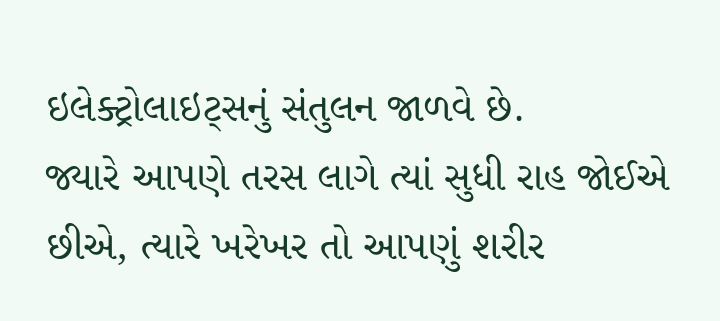ઇલેક્ટ્રોલાઇટ્સનું સંતુલન જાળવે છે.
જ્યારે આપણે તરસ લાગે ત્યાં સુધી રાહ જોઈએ છીએ, ત્યારે ખરેખર તો આપણું શરીર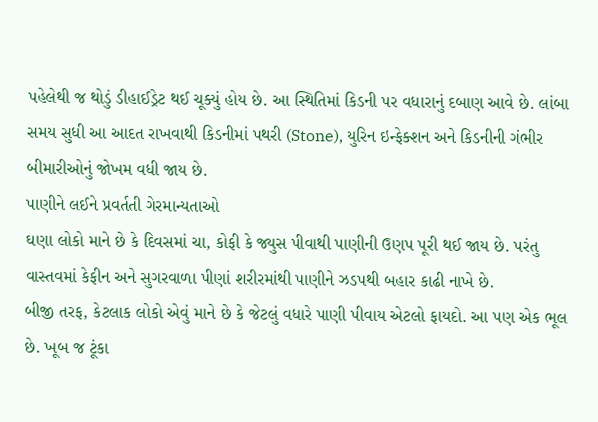પહેલેથી જ થોડું ડીહાઈડ્રેટ થઈ ચૂક્યું હોય છે. આ સ્થિતિમાં કિડની પર વધારાનું દબાણ આવે છે. લાંબા સમય સુધી આ આદત રાખવાથી કિડનીમાં પથરી (Stone), યુરિન ઇન્ફેક્શન અને કિડનીની ગંભીર બીમારીઓનું જોખમ વધી જાય છે.
પાણીને લઈને પ્રવર્તતી ગેરમાન્યતાઓ
ઘણા લોકો માને છે કે દિવસમાં ચા, કોફી કે જ્યુસ પીવાથી પાણીની ઉણપ પૂરી થઈ જાય છે. પરંતુ વાસ્તવમાં કેફીન અને સુગરવાળા પીણાં શરીરમાંથી પાણીને ઝડપથી બહાર કાઢી નાખે છે.
બીજી તરફ, કેટલાક લોકો એવું માને છે કે જેટલું વધારે પાણી પીવાય એટલો ફાયદો. આ પણ એક ભૂલ છે. ખૂબ જ ટૂંકા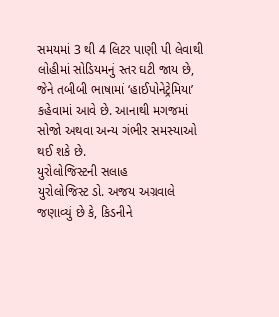સમયમાં 3 થી 4 લિટર પાણી પી લેવાથી લોહીમાં સોડિયમનું સ્તર ઘટી જાય છે, જેને તબીબી ભાષામાં ‘હાઈપોનેટ્રેમિયા’ કહેવામાં આવે છે. આનાથી મગજમાં સોજો અથવા અન્ય ગંભીર સમસ્યાઓ થઈ શકે છે.
યુરોલોજિસ્ટની સલાહ
યુરોલોજિસ્ટ ડો. અજય અગ્રવાલે જણાવ્યું છે કે, કિડનીને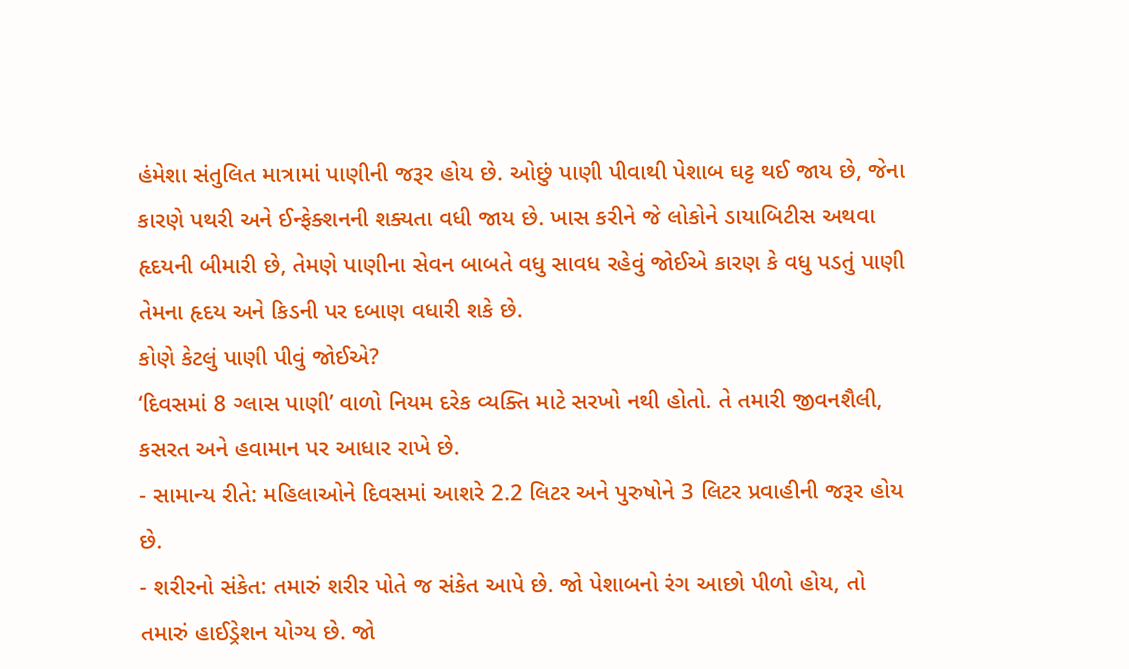હંમેશા સંતુલિત માત્રામાં પાણીની જરૂર હોય છે. ઓછું પાણી પીવાથી પેશાબ ઘટ્ટ થઈ જાય છે, જેના કારણે પથરી અને ઈન્ફેક્શનની શક્યતા વધી જાય છે. ખાસ કરીને જે લોકોને ડાયાબિટીસ અથવા હૃદયની બીમારી છે, તેમણે પાણીના સેવન બાબતે વધુ સાવધ રહેવું જોઈએ કારણ કે વધુ પડતું પાણી તેમના હૃદય અને કિડની પર દબાણ વધારી શકે છે.
કોણે કેટલું પાણી પીવું જોઈએ?
‘દિવસમાં 8 ગ્લાસ પાણી’ વાળો નિયમ દરેક વ્યક્તિ માટે સરખો નથી હોતો. તે તમારી જીવનશૈલી, કસરત અને હવામાન પર આધાર રાખે છે.
- સામાન્ય રીતે: મહિલાઓને દિવસમાં આશરે 2.2 લિટર અને પુરુષોને 3 લિટર પ્રવાહીની જરૂર હોય છે.
- શરીરનો સંકેત: તમારું શરીર પોતે જ સંકેત આપે છે. જો પેશાબનો રંગ આછો પીળો હોય, તો તમારું હાઈડ્રેશન યોગ્ય છે. જો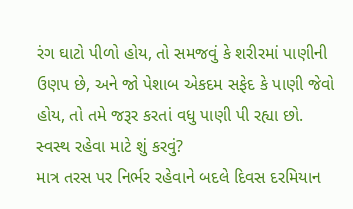રંગ ઘાટો પીળો હોય, તો સમજવું કે શરીરમાં પાણીની ઉણપ છે, અને જો પેશાબ એકદમ સફેદ કે પાણી જેવો હોય, તો તમે જરૂર કરતાં વધુ પાણી પી રહ્યા છો.
સ્વસ્થ રહેવા માટે શું કરવું?
માત્ર તરસ પર નિર્ભર રહેવાને બદલે દિવસ દરમિયાન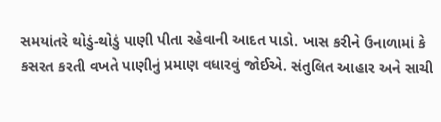સમયાંતરે થોડું-થોડું પાણી પીતા રહેવાની આદત પાડો. ખાસ કરીને ઉનાળામાં કે કસરત કરતી વખતે પાણીનું પ્રમાણ વધારવું જોઈએ. સંતુલિત આહાર અને સાચી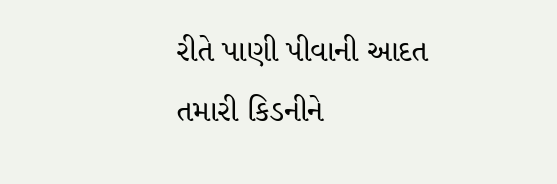રીતે પાણી પીવાની આદત તમારી કિડનીને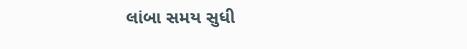લાંબા સમય સુધી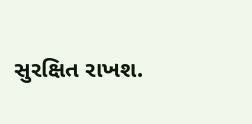સુરક્ષિત રાખશ.